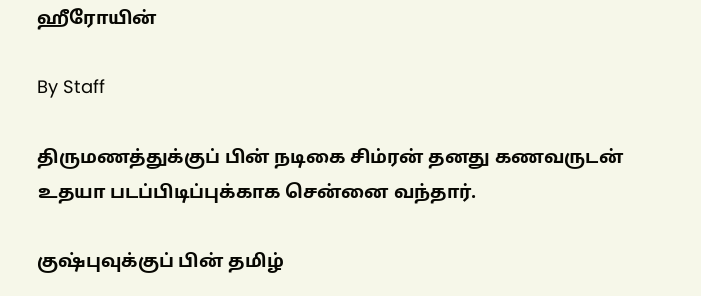ஹீரோயின்

By Staff

திருமணத்துக்குப் பின் நடிகை சிம்ரன் தனது கணவருடன் உதயா படப்பிடிப்புக்காக சென்னை வந்தார்.

குஷ்புவுக்குப் பின் தமிழ்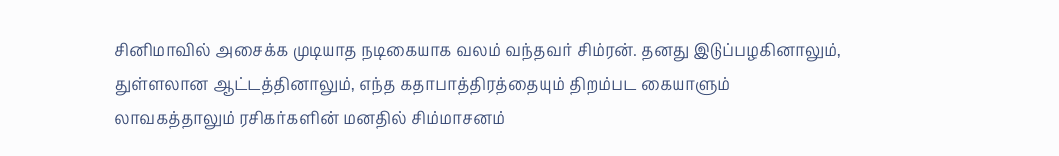சினிமாவில் அசைக்க முடியாத நடிகையாக வலம் வந்தவர் சிம்ரன். தனது இடுப்பழகினாலும், துள்ளலான ஆட்டத்தினாலும், எந்த கதாபாத்திரத்தையும் திறம்பட கையாளும் லாவகத்தாலும் ரசிகர்களின் மனதில் சிம்மாசனம்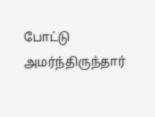போட்டு அமர்ந்திருந்தார்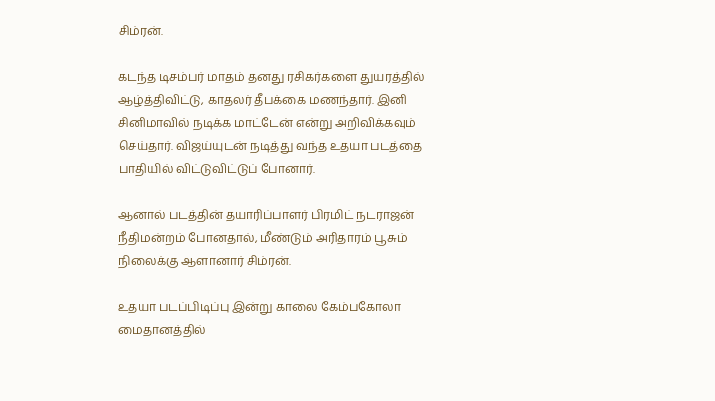சிம்ரன்.

கடந்த டிசம்பர் மாதம் தனது ரசிகர்களை துயரத்தில் ஆழ்த்திவிட்டு, காதலர் தீபக்கை மணந்தார். இனி சினிமாவில் நடிக்க மாட்டேன் என்று அறிவிக்கவும் செய்தார். விஜய்யுடன் நடித்து வந்த உதயா படத்தை பாதியில் விட்டுவிட்டுப் போனார்.

ஆனால் படத்தின் தயாரிப்பாளர் பிரமிட் நடராஜன் நீதிமன்றம் போனதால், மீண்டும் அரிதாரம் பூசும் நிலைக்கு ஆளானார் சிம்ரன்.

உதயா படப்பிடிப்பு இன்று காலை கேம்பகோலா மைதானத்தில்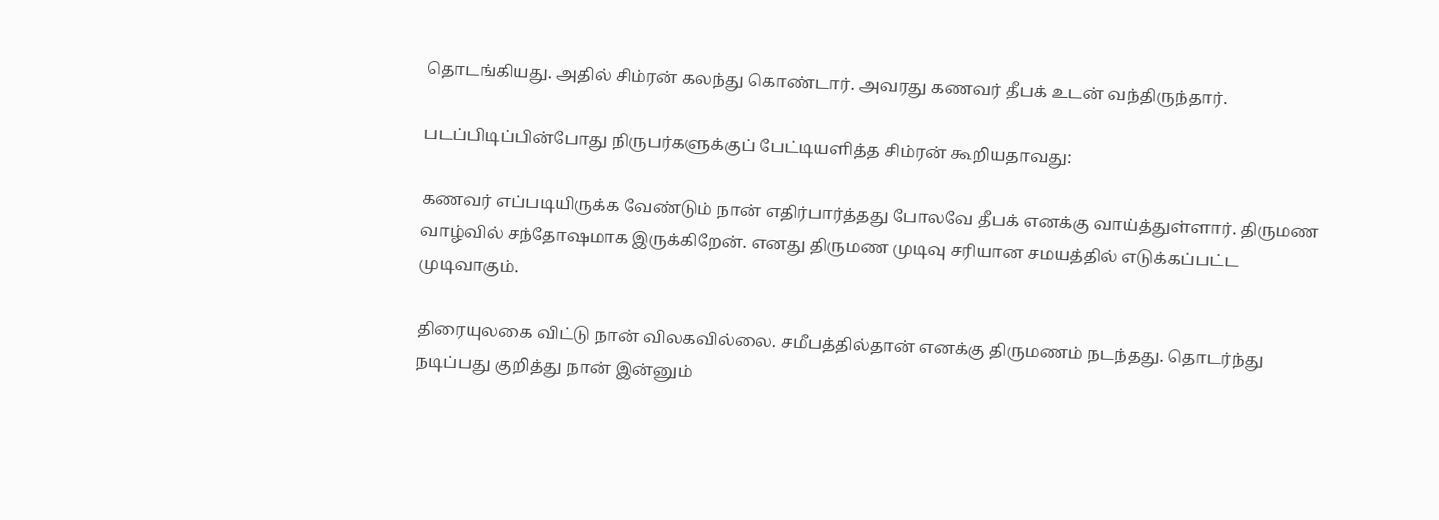தொடங்கியது. அதில் சிம்ரன் கலந்து கொண்டார். அவரது கணவர் தீபக் உடன் வந்திருந்தார்.

படப்பிடிப்பின்போது நிருபர்களுக்குப் பேட்டியளித்த சிம்ரன் கூறியதாவது:

கணவர் எப்படியிருக்க வேண்டும் நான் எதிர்பார்த்தது போலவே தீபக் எனக்கு வாய்த்துள்ளார். திருமண வாழ்வில் சந்தோஷமாக இருக்கிறேன். எனது திருமண முடிவு சரியான சமயத்தில் எடுக்கப்பட்ட முடிவாகும்.

திரையுலகை விட்டு நான் விலகவில்லை. சமீபத்தில்தான் எனக்கு திருமணம் நடந்தது. தொடர்ந்து நடிப்பது குறித்து நான் இன்னும்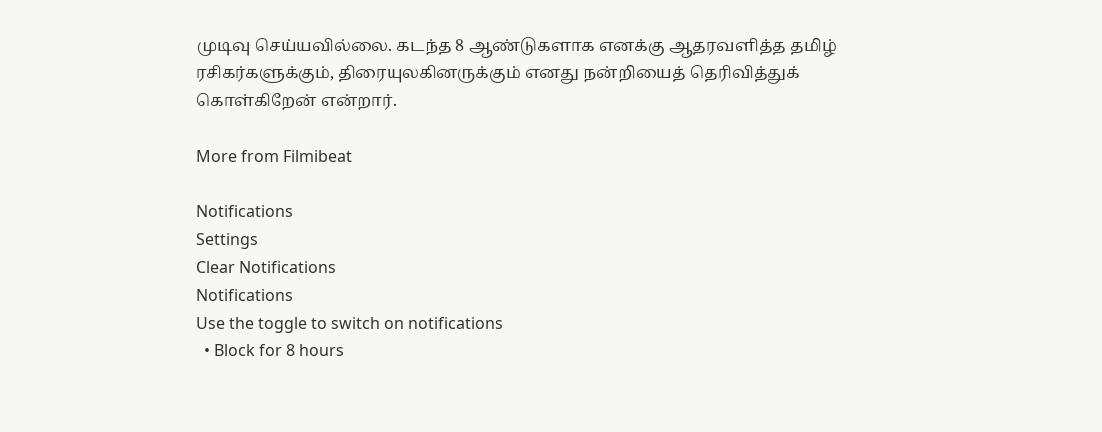முடிவு செய்யவில்லை. கடந்த 8 ஆண்டுகளாக எனக்கு ஆதரவளித்த தமிழ் ரசிகர்களுக்கும், திரையுலகினருக்கும் எனது நன்றியைத் தெரிவித்துக் கொள்கிறேன் என்றார்.

More from Filmibeat

Notifications
Settings
Clear Notifications
Notifications
Use the toggle to switch on notifications
  • Block for 8 hours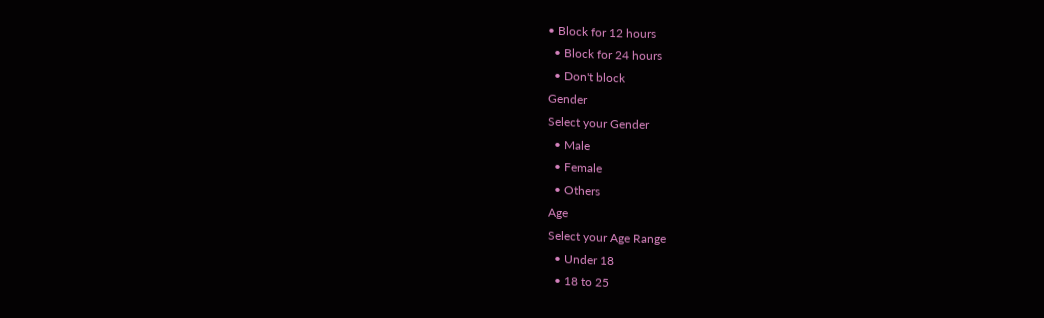• Block for 12 hours
  • Block for 24 hours
  • Don't block
Gender
Select your Gender
  • Male
  • Female
  • Others
Age
Select your Age Range
  • Under 18
  • 18 to 25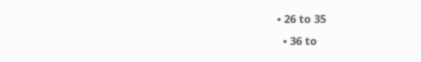• 26 to 35
  • 36 to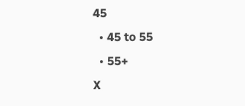45
  • 45 to 55
  • 55+
X